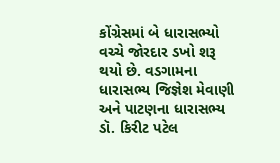કોંગ્રેસમાં બે ધારાસભ્યો વચ્ચે જોરદાર ડખો શરૂ થયો છે. વડગામના ધારાસભ્ય જિજ્ઞેશ મેવાણી અને પાટણના ધારાસભ્ય ડૉ. કિરીટ પટેલ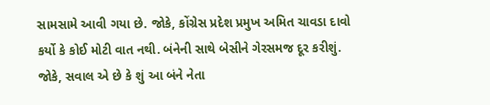સામસામે આવી ગયા છે. જોકે, કોંગ્રેસ પ્રદેશ પ્રમુખ અમિત ચાવડા દાવો કર્યો કે કોઈ મોટી વાત નથી. બંનેની સાથે બેસીને ગેરસમજ દૂર કરીશું. જોકે, સવાલ એ છે કે શું આ બંને નેતા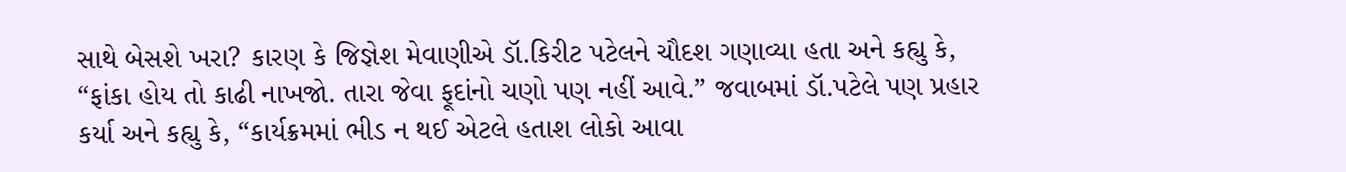સાથે બેસશે ખરા? કારણ કે જિજ્ઞેશ મેવાણીએ ડૉ.કિરીટ પટેલને ચૌદશ ગણાવ્યા હતા અને કહ્યુ કે, “ફાંકા હોય તો કાઢી નાખજો. તારા જેવા ફૂદાંનો ચણો પણ નહીં આવે.” જવાબમાં ડૉ.પટેલે પણ પ્રહાર કર્યા અને કહ્યુ કે, “કાર્યક્રમમાં ભીડ ન થઈ એટલે હતાશ લોકો આવા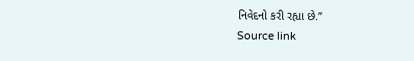નિવેદનો કરી રહ્યા છે.”
Source link